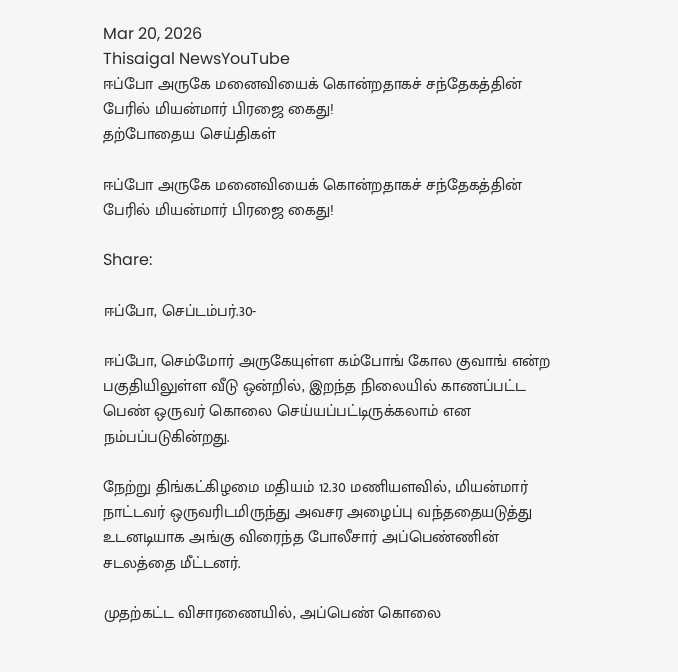Mar 20, 2026
Thisaigal NewsYouTube
ஈப்போ அருகே மனைவியைக் கொன்றதாகச் சந்தேகத்தின் பேரில் மியன்மார் பிரஜை கைது!
தற்போதைய செய்திகள்

ஈப்போ அருகே மனைவியைக் கொன்றதாகச் சந்தேகத்தின் பேரில் மியன்மார் பிரஜை கைது!

Share:

ஈப்போ, செப்டம்பர்.30-

ஈப்போ, செம்மோர் அருகேயுள்ள கம்போங் கோல குவாங் என்ற பகுதியிலுள்ள வீடு ஒன்றில், இறந்த நிலையில் காணப்பட்ட பெண் ஒருவர் கொலை செய்யப்பட்டிருக்கலாம் என நம்பப்படுகின்றது.

நேற்று திங்கட்கிழமை மதியம் 12.30 மணியளவில், மியன்மார் நாட்டவர் ஒருவரிடமிருந்து அவசர அழைப்பு வந்ததையடுத்து உடனடியாக அங்கு விரைந்த போலீசார் அப்பெண்ணின் சடலத்தை மீட்டனர்.

முதற்கட்ட விசாரணையில், அப்பெண் கொலை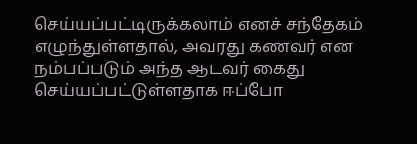செய்யப்பட்டிருக்கலாம் எனச் சந்தேகம் எழுந்துள்ளதால், அவரது கணவர் என நம்பப்படும் அந்த ஆடவர் கைது செய்யப்பட்டுள்ளதாக ஈப்போ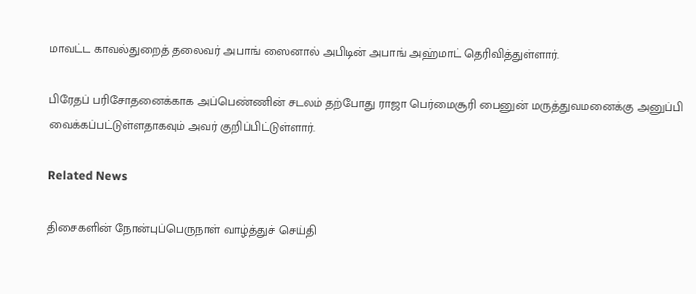மாவட்ட காவல்துறைத் தலைவர் அபாங் ஸைனால் அபிடின் அபாங் அஹ்மாட் தெரிவித்துள்ளார்.

பிரேதப் பரிசோதனைக்காக அப்பெண்ணின் சடலம் தற்போது ராஜா பெர்மைசூரி பைனுன் மருத்துவமனைக்கு அனுப்பி வைக்கப்பட்டுள்ளதாகவும் அவர் குறிப்பிட்டுள்ளார்.

Related News

திசைகளின் நோன்புப்பெருநாள் வாழ்த்துச் செய்தி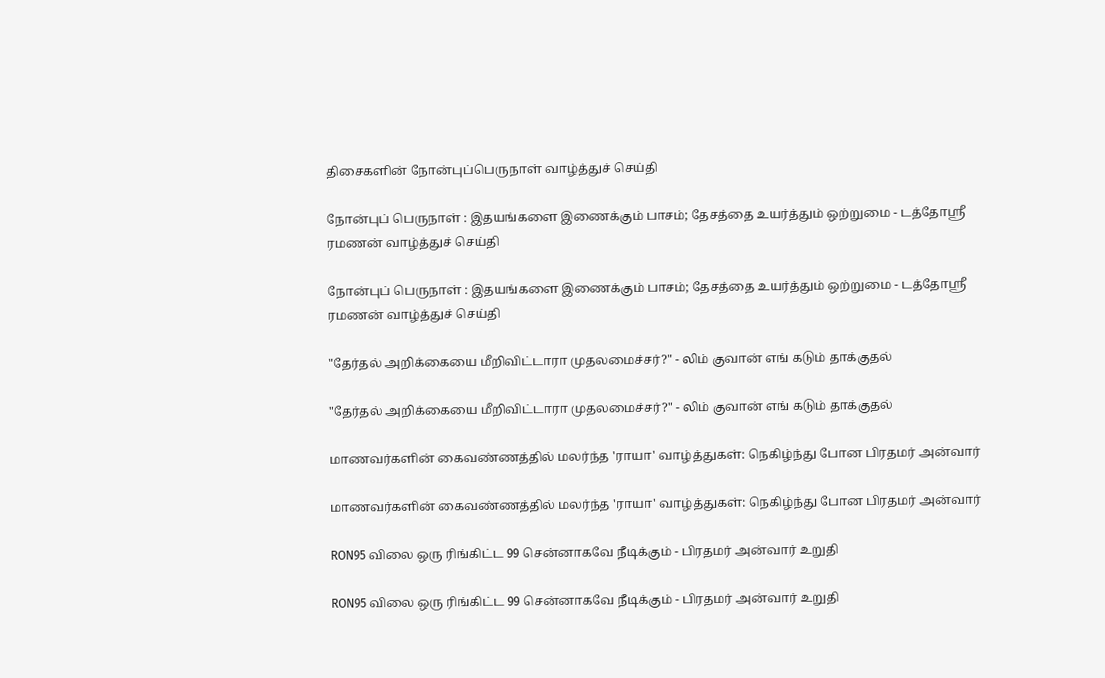திசைகளின் நோன்புப்பெருநாள் வாழ்த்துச் செய்தி

நோன்புப் பெருநாள் : இதயங்களை இணைக்கும் பாசம்; தேசத்தை உயர்த்தும் ஒற்றுமை - டத்தோஶ்ரீ ரமணன் வாழ்த்துச் செய்தி

நோன்புப் பெருநாள் : இதயங்களை இணைக்கும் பாசம்; தேசத்தை உயர்த்தும் ஒற்றுமை - டத்தோஶ்ரீ ரமணன் வாழ்த்துச் செய்தி

"தேர்தல் அறிக்கையை மீறிவிட்டாரா முதலமைச்சர்?" - லிம் குவான் எங் கடும் தாக்குதல்

"தேர்தல் அறிக்கையை மீறிவிட்டாரா முதலமைச்சர்?" - லிம் குவான் எங் கடும் தாக்குதல்

மாணவர்களின் கைவண்ணத்தில் மலர்ந்த 'ராயா' வாழ்த்துகள்: நெகிழ்ந்து போன பிரதமர் அன்வார்

மாணவர்களின் கைவண்ணத்தில் மலர்ந்த 'ராயா' வாழ்த்துகள்: நெகிழ்ந்து போன பிரதமர் அன்வார்

RON95 விலை ஒரு ரிங்கிட்ட 99 சென்னாகவே நீடிக்கும் - பிரதமர் அன்வார் உறுதி

RON95 விலை ஒரு ரிங்கிட்ட 99 சென்னாகவே நீடிக்கும் - பிரதமர் அன்வார் உறுதி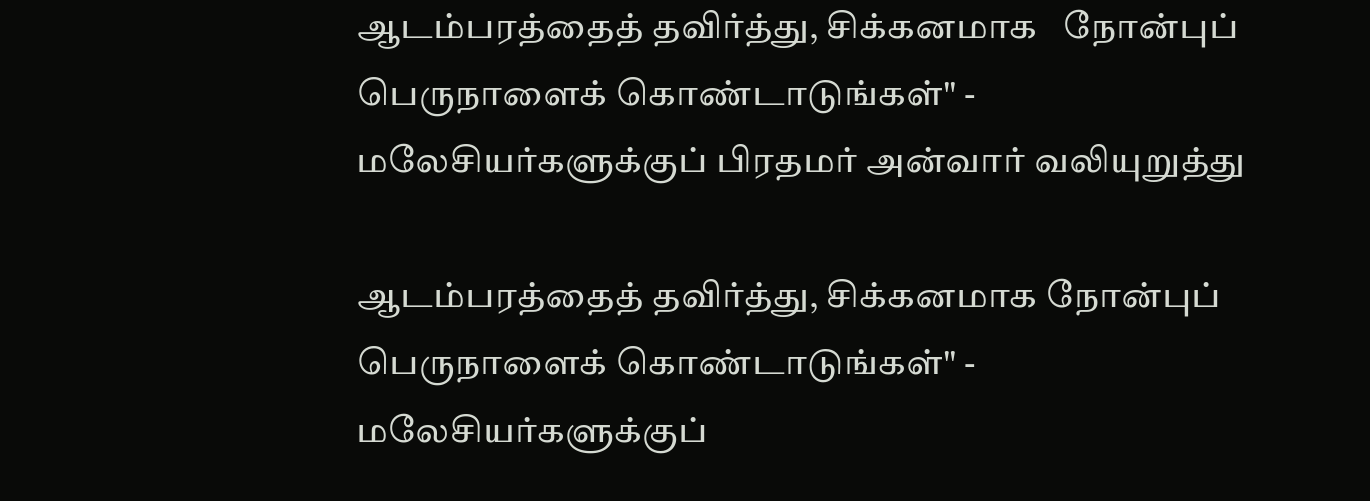ஆடம்பரத்தைத் தவிர்த்து, சிக்கனமாக   நோன்புப் பெருநாளைக் கொண்டாடுங்கள்" - மலேசியர்களுக்குப் பிரதமர் அன்வார் வலியுறுத்து

ஆடம்பரத்தைத் தவிர்த்து, சிக்கனமாக நோன்புப் பெருநாளைக் கொண்டாடுங்கள்" - மலேசியர்களுக்குப்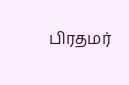பிரதமர்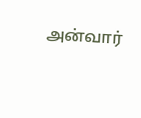அன்வார்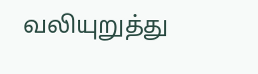வலியுறுத்து